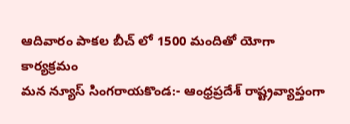ఆదివారం పాకల బీచ్ లో 1500 మందితో యోగా కార్యక్రమం
మన న్యూస్ సింగరాయకొండ:- ఆంధ్రప్రదేశ్ రాష్ట్రవ్యాప్తంగా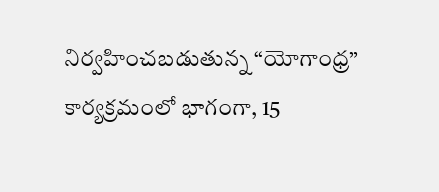నిర్వహించబడుతున్న “యోగాంధ్ర” కార్యక్రమంలో భాగంగా, 15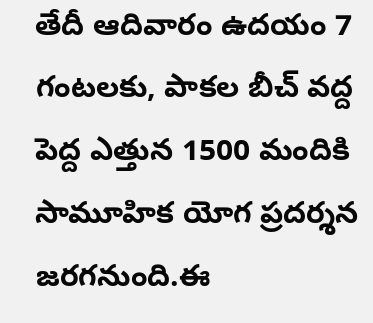తేదీ ఆదివారం ఉదయం 7 గంటలకు, పాకల బీచ్ వద్ద పెద్ద ఎత్తున 1500 మందికి సామూహిక యోగ ప్రదర్శన జరగనుంది.ఈ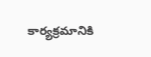కార్యక్రమానికి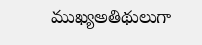ముఖ్యఅతిథులుగా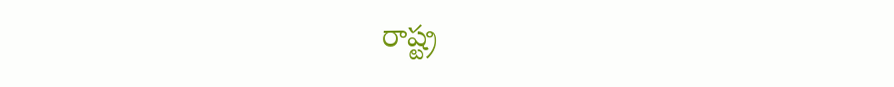రాష్ట్ర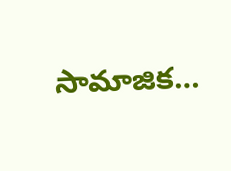సామాజిక…